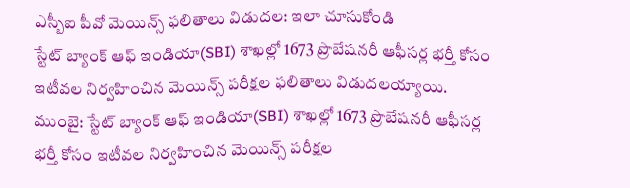ఎస్బీఐ పీవో మెయిన్స్ ఫలితాలు విడుదల: ఇలా చూసుకోండి
స్టేట్ బ్యాంక్ ఆఫ్ ఇండియా(SBI) శాఖల్లో 1673 ప్రొబేషనరీ ఆఫీసర్ల భర్తీ కోసం ఇటీవల నిర్వహించిన మెయిన్స్ పరీక్షల ఫలితాలు విడుదలయ్యాయి.
ముంబై: స్టేట్ బ్యాంక్ ఆఫ్ ఇండియా(SBI) శాఖల్లో 1673 ప్రొబేషనరీ ఆఫీసర్ల భర్తీ కోసం ఇటీవల నిర్వహించిన మెయిన్స్ పరీక్షల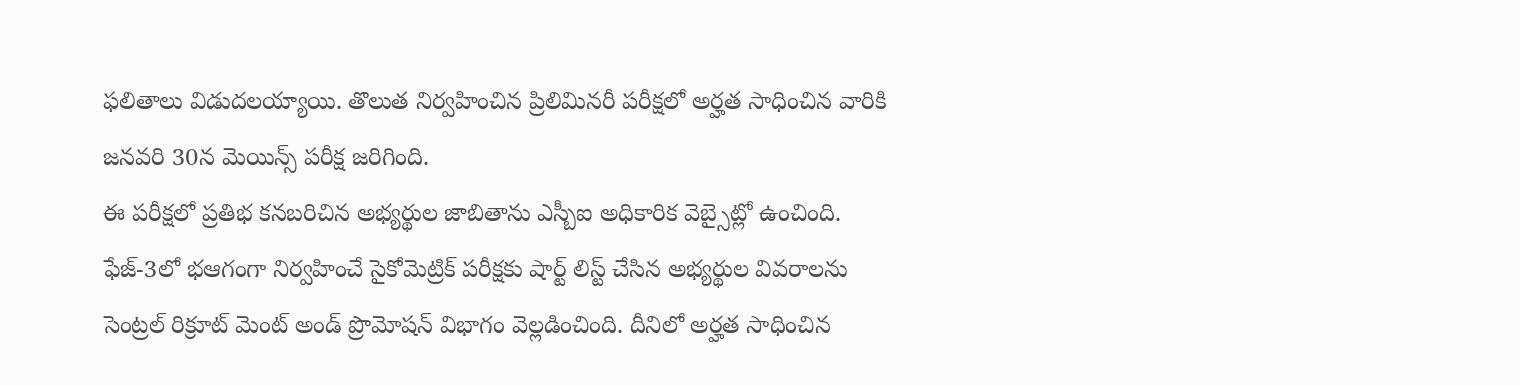ఫలితాలు విడుదలయ్యాయి. తొలుత నిర్వహించిన ప్రిలిమినరీ పరీక్షలో అర్హత సాధించిన వారికి జనవరి 30న మెయిన్స్ పరీక్ష జరిగింది.
ఈ పరీక్షలో ప్రతిభ కనబరిచిన అభ్యర్థుల జాబితాను ఎస్బీఐ అధికారిక వెబ్సైట్లో ఉంచింది. ఫేజ్-3లో భఆగంగా నిర్వహించే సైకోమెట్రిక్ పరీక్షకు షార్ట్ లిస్ట్ చేసిన అభ్యర్థుల వివరాలను సెంట్రల్ రిక్రూట్ మెంట్ అండ్ ప్రొమోషన్ విభాగం వెల్లడించింది. దీనిలో అర్హత సాధించిన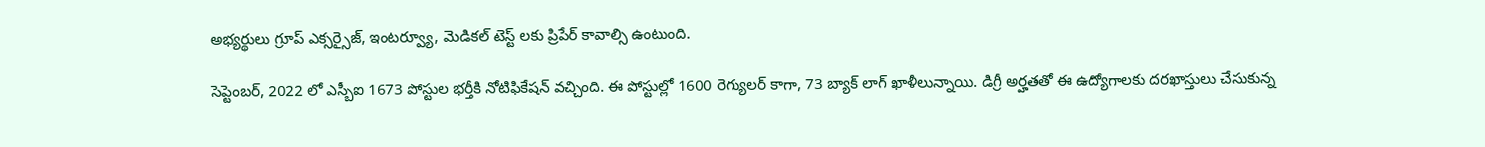అభ్యర్థులు గ్రూప్ ఎక్సర్సైజ్, ఇంటర్వ్యూ, మెడికల్ టెస్ట్ లకు ప్రిపేర్ కావాల్సి ఉంటుంది.

సెప్టెంబర్, 2022 లో ఎస్బీఐ 1673 పోస్టుల భర్తీకి నోటిఫికేషన్ వచ్చింది. ఈ పోస్టుల్లో 1600 రెగ్యులర్ కాగా, 73 బ్యాక్ లాగ్ ఖాళీలున్నాయి. డిగ్రీ అర్హతతో ఈ ఉద్యోగాలకు దరఖాస్తులు చేసుకున్న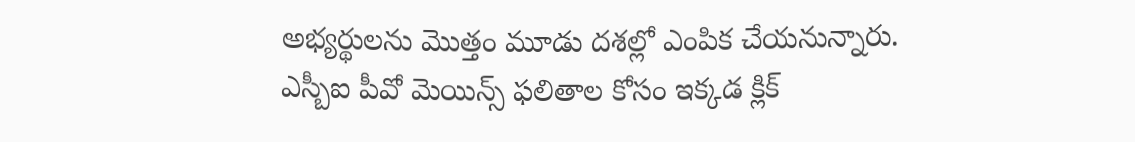అభ్యర్థులను మొత్తం మూడు దశల్లో ఎంపిక చేయనున్నారు.
ఎస్బీఐ పీవో మెయిన్స్ ఫలితాల కోసం ఇక్కడ క్లిక్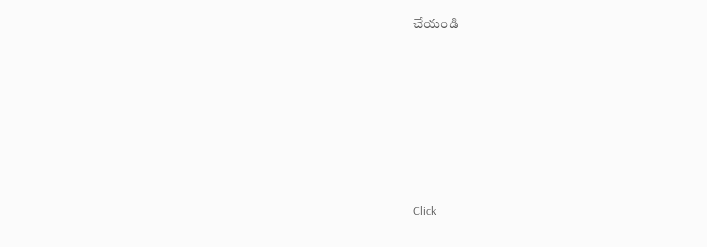చేయండి












Click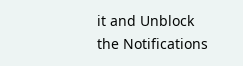it and Unblock the Notifications